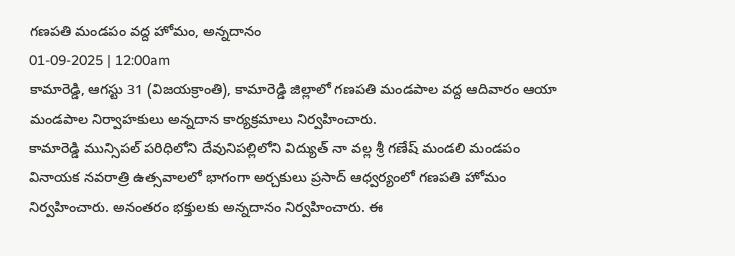గణపతి మండపం వద్ద హోమం, అన్నదానం
01-09-2025 | 12:00am
కామారెడ్డి, ఆగస్టు 31 (విజయక్రాంతి), కామారెడ్డి జిల్లాలో గణపతి మండపాల వద్ద ఆదివారం ఆయా మండపాల నిర్వాహకులు అన్నదాన కార్యక్రమాలు నిర్వహించారు.
కామారెడ్డి మున్సిపల్ పరిధిలోని దేవునిపల్లిలోని విద్యుత్ నా వల్ల శ్రీ గణేష్ మండలి మండపం వినాయక నవరాత్రి ఉత్సవాలలో భాగంగా అర్చకులు ప్రసాద్ ఆధ్వర్యంలో గణపతి హోమం నిర్వహించారు. అనంతరం భక్తులకు అన్నదానం నిర్వహించారు. ఈ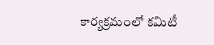కార్యక్రమంలో కమిటీ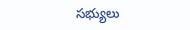సభ్యులు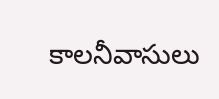కాలనీవాసులు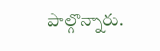పాల్గొన్నారు.